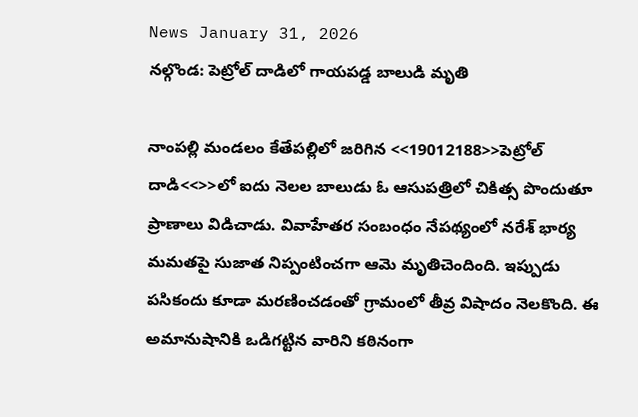News January 31, 2026
నల్గొండ: పెట్రోల్ దాడిలో గాయపడ్డ బాలుడి మృతి

నాంపల్లి మండలం కేతేపల్లిలో జరిగిన <<19012188>>పెట్రోల్ దాడి<<>>లో ఐదు నెలల బాలుడు ఓ ఆసుపత్రిలో చికిత్స పొందుతూ ప్రాణాలు విడిచాడు. వివాహేతర సంబంధం నేపథ్యంలో నరేశ్ భార్య మమతపై సుజాత నిప్పంటించగా ఆమె మృతిచెందింది. ఇప్పుడు పసికందు కూడా మరణించడంతో గ్రామంలో తీవ్ర విషాదం నెలకొంది. ఈ అమానుషానికి ఒడిగట్టిన వారిని కఠినంగా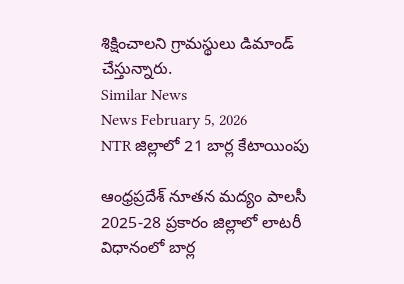శిక్షించాలని గ్రామస్థులు డిమాండ్ చేస్తున్నారు.
Similar News
News February 5, 2026
NTR జిల్లాలో 21 బార్ల కేటాయింపు

ఆంధ్రప్రదేశ్ నూతన మద్యం పాలసీ 2025-28 ప్రకారం జిల్లాలో లాటరీ విధానంలో బార్ల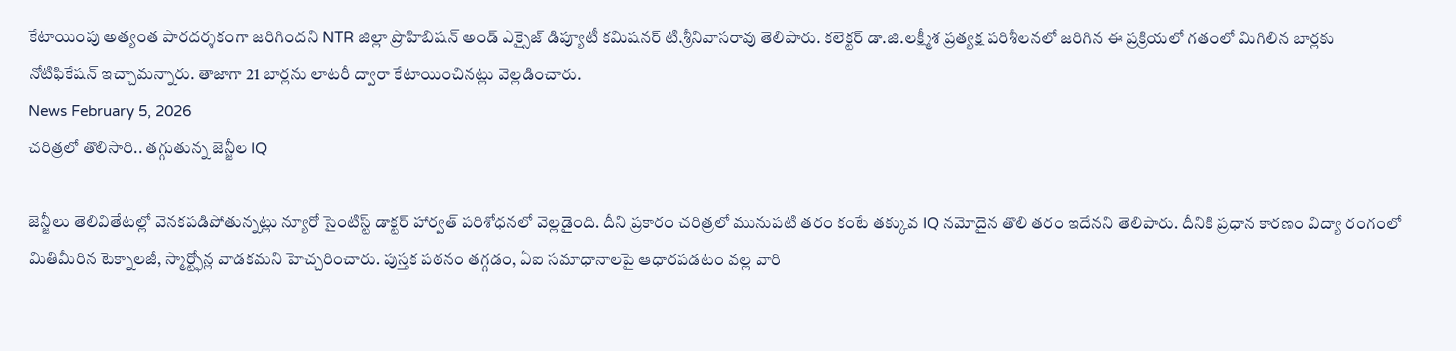కేటాయింపు అత్యంత పారదర్శకంగా జరిగిందని NTR జిల్లా ప్రొహిబిషన్ అండ్ ఎక్సైజ్ డిప్యూటీ కమిషనర్ టి.శ్రీనివాసరావు తెలిపారు. కలెక్టర్ డా.జి.లక్ష్మీశ ప్రత్యక్ష పరిశీలనలో జరిగిన ఈ ప్రక్రియలో గతంలో మిగిలిన బార్లకు నోటిఫికేషన్ ఇచ్చామన్నారు. తాజాగా 21 బార్లను లాటరీ ద్వారా కేటాయించినట్లు వెల్లడించారు.
News February 5, 2026
చరిత్రలో తొలిసారి.. తగ్గుతున్న జెన్జీల IQ

జెన్జీలు తెలివితేటల్లో వెనకపడిపోతున్నట్లు న్యూరో సైంటిస్ట్ డాక్టర్ హార్వత్ పరిశోధనలో వెల్లడైంది. దీని ప్రకారం చరిత్రలో మునుపటి తరం కంటే తక్కువ IQ నమోదైన తొలి తరం ఇదేనని తెలిపారు. దీనికి ప్రధాన కారణం విద్యా రంగంలో మితిమీరిన టెక్నాలజీ, స్మార్ట్ఫోన్ల వాడకమని హెచ్చరించారు. పుస్తక పఠనం తగ్గడం, ఏఐ సమాధానాలపై ఆధారపడటం వల్ల వారి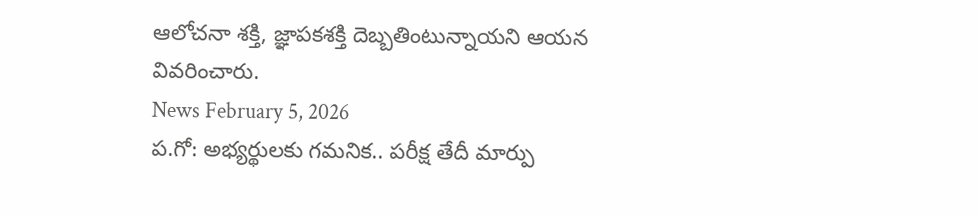ఆలోచనా శక్తి, జ్ఞాపకశక్తి దెబ్బతింటున్నాయని ఆయన వివరించారు.
News February 5, 2026
ప.గో: అభ్యర్థులకు గమనిక.. పరీక్ష తేదీ మార్పు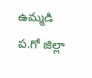ఉమ్మడి ప.గో జిల్లా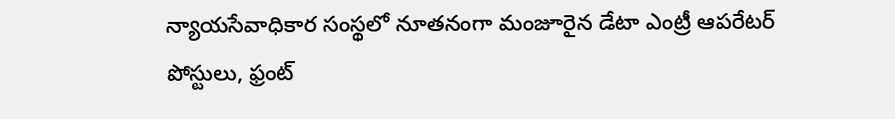న్యాయసేవాధికార సంస్థలో నూతనంగా మంజూరైన డేటా ఎంట్రీ ఆపరేటర్ పోస్టులు, ఫ్రంట్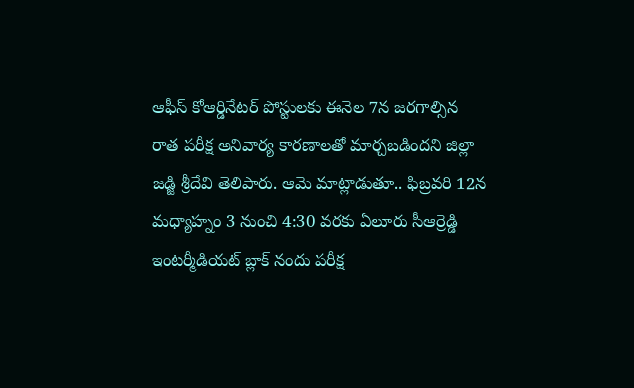ఆఫీస్ కోఆర్డినేటర్ పోస్టులకు ఈనెల 7న జరగాల్సిన రాత పరీక్ష అనివార్య కారణాలతో మార్చబడిందని జిల్లా జడ్జి శ్రీదేవి తెలిపారు. ఆమె మాట్లాడుతూ.. ఫిబ్రవరి 12న మధ్యాహ్నం 3 నుంచి 4:30 వరకు ఏలూరు సీఆర్రెడ్డి ఇంటర్మీడియట్ బ్లాక్ నందు పరీక్ష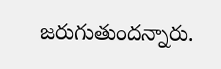జరుగుతుందన్నారు.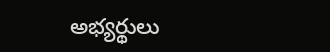అభ్యర్థులు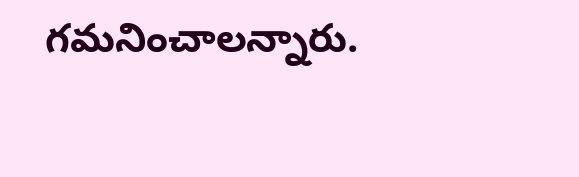గమనించాలన్నారు.